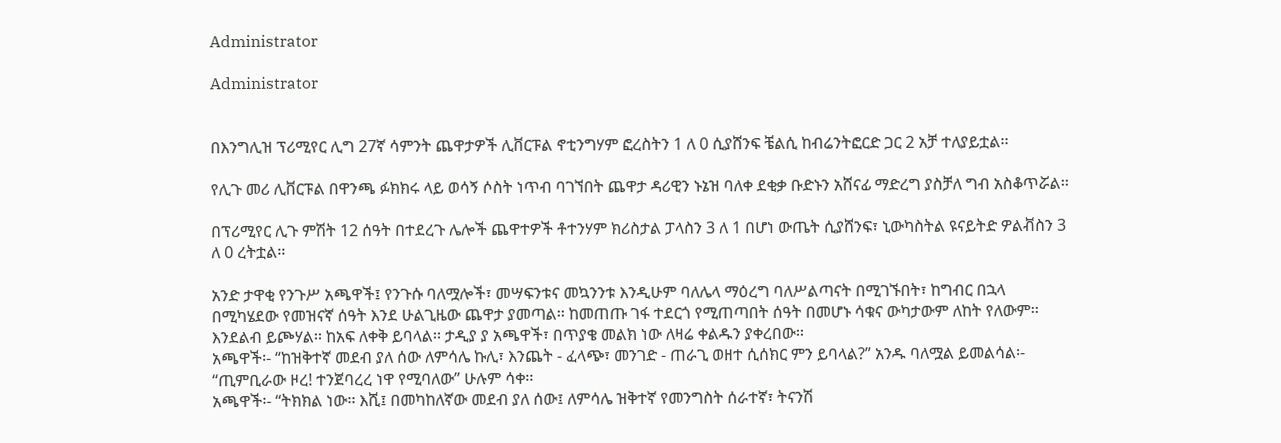Administrator

Administrator


በእንግሊዝ ፕሪሚየር ሊግ 27ኛ ሳምንት ጨዋታዎች ሊቨርፑል ኖቲንግሃም ፎረስትን 1 ለ 0 ሲያሸንፍ ቼልሲ ከብሬንትፎርድ ጋር 2 አቻ ተለያይቷል፡፡

የሊጉ መሪ ሊቨርፑል በዋንጫ ፉክክሩ ላይ ወሳኝ ሶስት ነጥብ ባገኘበት ጨዋታ ዳሪዊን ኑኔዝ ባለቀ ደቂቃ ቡድኑን አሸናፊ ማድረግ ያስቻለ ግብ አስቆጥሯል፡፡

በፕሪሚየር ሊጉ ምሽት 12 ሰዓት በተደረጉ ሌሎች ጨዋተዎች ቶተንሃም ክሪስታል ፓላስን 3 ለ 1 በሆነ ውጤት ሲያሸንፍ፣ ኒውካስትል ዩናይትድ ዎልቭስን 3 ለ 0 ረትቷል፡፡

አንድ ታዋቂ የንጉሥ አጫዋች፤ የንጉሱ ባለሟሎች፣ መሣፍንቱና መኳንንቱ እንዲሁም ባለሌላ ማዕረግ ባለሥልጣናት በሚገኙበት፣ ከግብር በኋላ በሚካሄደው የመዝናኛ ሰዓት እንደ ሁልጊዜው ጨዋታ ያመጣል፡፡ ከመጠጡ ገፋ ተደርጎ የሚጠጣበት ሰዓት በመሆኑ ሳቁና ውካታውም ለከት የለውም፡፡ እንደልብ ይጮሃል፡፡ ከአፍ ለቀቅ ይባላል፡፡ ታዲያ ያ አጫዋች፣ በጥያቄ መልክ ነው ለዛሬ ቀልዱን ያቀረበው፡፡
አጫዋች፡- “ከዝቅተኛ መደብ ያለ ሰው ለምሳሌ ኩሊ፣ እንጨት - ፈላጭ፣ መንገድ - ጠራጊ ወዘተ ሲሰክር ምን ይባላል?” አንዱ ባለሟል ይመልሳል፡- “ጢምቢራው ዞረ! ተንጀባረረ ነዋ የሚባለው” ሁሉም ሳቀ፡፡
አጫዋች፡- “ትክክል ነው፡፡ እሺ፤ በመካከለኛው መደብ ያለ ሰው፤ ለምሳሌ ዝቅተኛ የመንግስት ሰራተኛ፣ ትናንሽ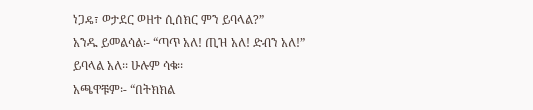ነጋዴ፣ ወታደር ወዘተ ሲሰክር ምን ይባላል?”
አንዱ ይመልሳል፡- “ጣጥ አለ! ጢዝ አለ! ድብን አለ!” ይባላል አለ፡፡ ሁሉም ሳቁ፡፡
አጫዋቹም፡- “በትክክል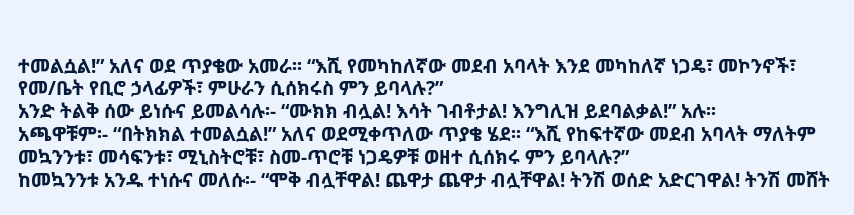ተመልሷል!” አለና ወደ ጥያቄው አመራ፡፡ “እሺ የመካከለኛው መደብ አባላት እንደ መካከለኛ ነጋዴ፣ መኮንኖች፣ የመ/ቤት የቢሮ ኃላፊዎች፣ ምሁራን ሲሰክሩስ ምን ይባላሉ?”
አንድ ትልቅ ሰው ይነሱና ይመልሳሉ፡- “ሙክክ ብሏል! እሳት ገብቶታል! እንግሊዝ ይደባልቃል!” አሉ፡፡
አጫዋቹም፡- “በትክክል ተመልሷል!” አለና ወደሚቀጥለው ጥያቄ ሄደ፡፡ “እሺ የከፍተኛው መደብ አባላት ማለትም መኳንንቱ፣ መሳፍንቱ፣ ሚኒስትሮቹ፣ ስመ-ጥሮቹ ነጋዴዎቹ ወዘተ ሲሰክሩ ምን ይባላሉ?”
ከመኳንንቱ አንዱ ተነሱና መለሱ፡- “ሞቅ ብሏቸዋል! ጨዋታ ጨዋታ ብሏቸዋል! ትንሽ ወሰድ አድርገዋል! ትንሽ መሸት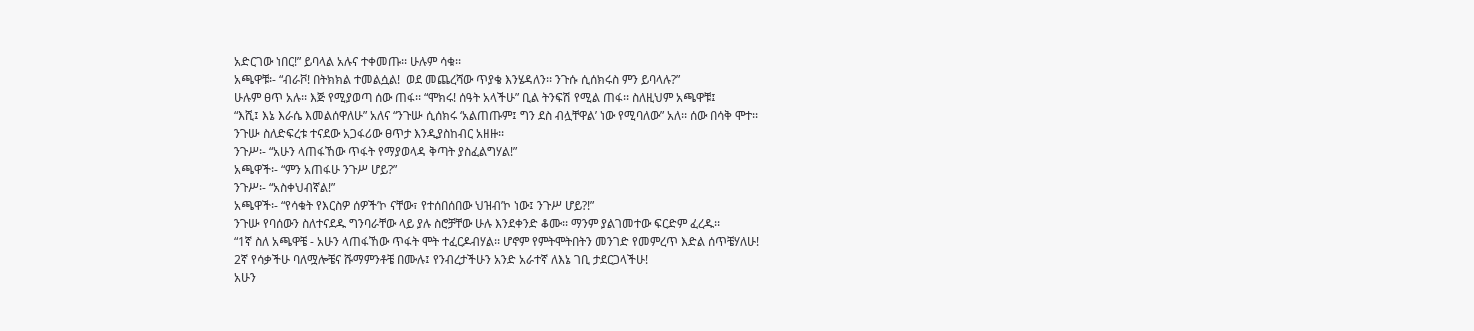አድርገው ነበር!” ይባላል አሉና ተቀመጡ፡፡ ሁሉም ሳቁ፡፡
አጫዋቹ፡- “ብራቮ! በትክክል ተመልሷል!  ወደ መጨረሻው ጥያቄ እንሄዳለን፡፡ ንጉሱ ሲሰክሩስ ምን ይባላሉ?”
ሁሉም ፀጥ አሉ፡፡ እጅ የሚያወጣ ሰው ጠፋ፡፡ “ሞክሩ! ሰዓት አላችሁ” ቢል ትንፍሽ የሚል ጠፋ፡፡ ስለዚህም አጫዋቹ፤
“እሺ፤ እኔ እራሴ እመልሰዋለሁ” አለና “ንጉሡ ሲሰክሩ ‘አልጠጡም፤ ግን ደስ ብሏቸዋል’ ነው የሚባለው” አለ፡፡ ሰው በሳቅ ሞተ፡፡
ንጉሡ ስለድፍረቱ ተናደው አጋፋሪው ፀጥታ እንዲያስከብር አዘዙ፡፡
ንጉሥ፡- “አሁን ላጠፋኸው ጥፋት የማያወላዳ ቅጣት ያስፈልግሃል!”
አጫዋች፡- “ምን አጠፋሁ ንጉሥ ሆይ?”
ንጉሥ፡- “አስቀህብኛል!”
አጫዋች፡- “የሳቁት የእርስዎ ሰዎች’ኮ ናቸው፣ የተሰበሰበው ህዝብ’ኮ ነው፤ ንጉሥ ሆይ?!”
ንጉሡ የባሰውን ስለተናደዱ ግንባራቸው ላይ ያሉ ስሮቻቸው ሁሉ እንደቀንድ ቆሙ፡፡ ማንም ያልገመተው ፍርድም ፈረዱ፡፡
“1ኛ ስለ አጫዋቼ - አሁን ላጠፋኸው ጥፋት ሞት ተፈርዶብሃል፡፡ ሆኖም የምትሞትበትን መንገድ የመምረጥ እድል ሰጥቼሃለሁ!
2ኛ የሳቃችሁ ባለሟሎቼና ሹማምንቶቼ በሙሉ፤ የንብረታችሁን አንድ አራተኛ ለእኔ ገቢ ታደርጋላችሁ!
አሁን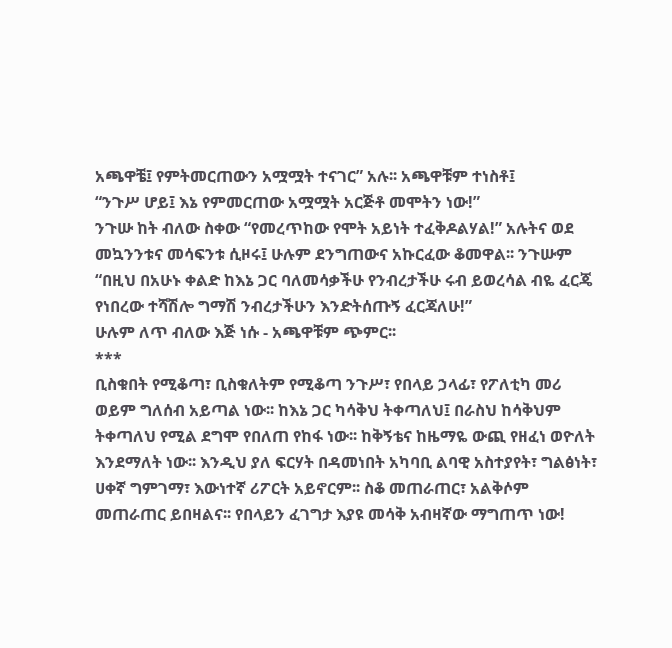አጫዋቼ፤ የምትመርጠውን አሟሟት ተናገር” አሉ፡፡ አጫዋቹም ተነስቶ፤
“ንጉሥ ሆይ፤ እኔ የምመርጠው አሟሟት አርጅቶ መሞትን ነው!”
ንጉሡ ከት ብለው ስቀው “የመረጥከው የሞት አይነት ተፈቅዶልሃል!” አሉትና ወደ መኳንንቱና መሳፍንቱ ሲዞሩ፤ ሁሉም ደንግጠውና አኩርፈው ቆመዋል፡፡ ንጉሡም “በዚህ በአሁኑ ቀልድ ከእኔ ጋር ባለመሳቃችሁ የንብረታችሁ ሩብ ይወረሳል ብዬ ፈርጄ የነበረው ተሻሽሎ ግማሽ ንብረታችሁን እንድትሰጡኝ ፈርጃለሁ!”
ሁሉም ለጥ ብለው እጅ ነሱ - አጫዋቹም ጭምር፡፡
***
ቢስቁበት የሚቆጣ፣ ቢስቁለትም የሚቆጣ ንጉሥ፣ የበላይ ኃላፊ፣ የፖለቲካ መሪ ወይም ግለሰብ አይጣል ነው፡፡ ከእኔ ጋር ካሳቅህ ትቀጣለህ፤ በራስህ ከሳቅህም ትቀጣለህ የሚል ደግሞ የበለጠ የከፋ ነው፡፡ ከቅኝቴና ከዜማዬ ውጪ የዘፈነ ወዮለት እንደማለት ነው፡፡ እንዲህ ያለ ፍርሃት በዳመነበት አካባቢ ልባዊ አስተያየት፣ ግልፅነት፣ ሀቀኛ ግምገማ፣ እውነተኛ ሪፖርት አይኖርም፡፡ ስቆ መጠራጠር፣ አልቅሶም መጠራጠር ይበዛልና፡፡ የበላይን ፈገግታ እያዩ መሳቅ አብዛኛው ማግጠጥ ነው!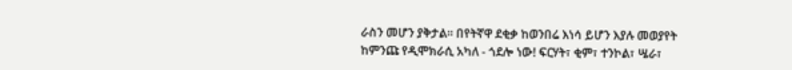ራስን መሆን ያቅታል፡፡ በየትኛዋ ደቂቃ ከወንበሬ እነሳ ይሆን እያሉ መወያየት ከምንጩ የዲሞክራሲ አካለ - ጎደሎ ነው! ፍርሃት፣ ቂም፣ ተንኮል፣ ሤራ፣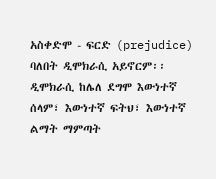አስቀድሞ - ፍርድ (prejudice) ባለበት ዲሞክራሲ አይኖርም፡፡ ዲሞክራሲ ከሌለ ደግሞ እውነተኛ ሰላም፣ እውነተኛ ፍትህ፣ እውነተኛ ልማት ማምጣት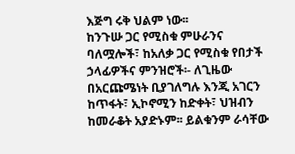እጅግ ሩቅ ህልም ነው፡፡
ከንጉሡ ጋር የሚስቁ ምሁራንና ባለሟሎች፣ ከአለቃ ጋር የሚስቁ የበታች ኃላፊዎችና ምንዝሮች፡- ለጊዜው በአርጩሜነት ቢያገለግሉ እንጂ አገርን ከጥፋት፣ ኢኮኖሚን ከድቀት፣ ህዝብን ከመራቆት አያድኑም፡፡ ይልቁንም ራሳቸው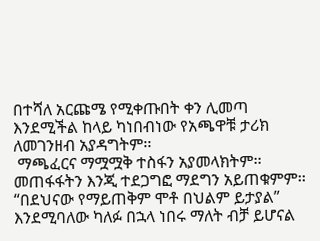በተሻለ አርጩሜ የሚቀጡበት ቀን ሊመጣ እንደሚችል ከላይ ካነበብነው የአጫዋቹ ታሪክ ለመገንዘብ አያዳግትም፡፡
 ማጫፈርና ማሟሟቅ ተስፋን አያመላክትም፡፡ መጠፋፋትን እንጂ ተደጋግፎ ማደግን አይጠቁምም፡፡ “በደህናው የማይጠቅም ሞቶ በህልም ይታያል” እንደሚባለው ካለፉ በኋላ ነበሩ ማለት ብቻ ይሆናል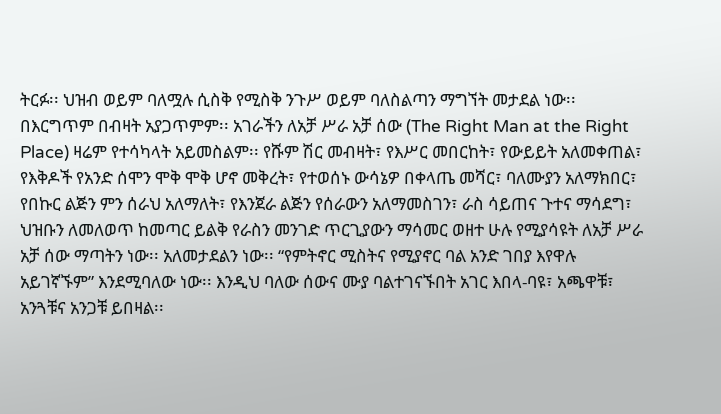ትርፉ፡፡ ህዝብ ወይም ባለሟሉ ሲስቅ የሚስቅ ንጉሥ ወይም ባለስልጣን ማግኘት መታደል ነው፡፡ በእርግጥም በብዛት አያጋጥምም፡፡ አገራችን ለአቻ ሥራ አቻ ሰው (The Right Man at the Right Place) ዛሬም የተሳካላት አይመስልም፡፡ የሹም ሽር መብዛት፣ የእሥር መበርከት፣ የውይይት አለመቀጠል፣ የእቅዶች የአንድ ሰሞን ሞቅ ሞቅ ሆኖ መቅረት፣ የተወሰኑ ውሳኔዎ በቀላጤ መሻር፣ ባለሙያን አለማክበር፣ የበኩር ልጅን ምን ሰራህ አለማለት፣ የእንጀራ ልጅን የሰራውን አለማመስገን፣ ራስ ሳይጠና ጉተና ማሳደግ፣ ህዝቡን ለመለወጥ ከመጣር ይልቅ የራስን መንገድ ጥርጊያውን ማሳመር ወዘተ ሁሉ የሚያሳዩት ለአቻ ሥራ አቻ ሰው ማጣትን ነው፡፡ አለመታደልን ነው፡፡ “የምትኖር ሚስትና የሚያኖር ባል አንድ ገበያ እየዋሉ አይገኛኙም” እንደሚባለው ነው፡፡ እንዲህ ባለው ሰውና ሙያ ባልተገናኙበት አገር እበላ-ባዩ፣ አጫዋቹ፣ አንጓቹና አንጋቹ ይበዛል፡፡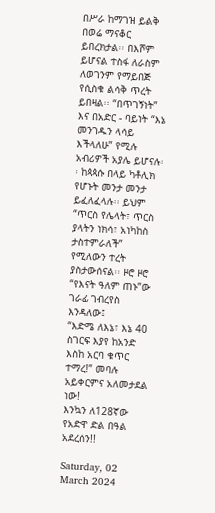በሥራ ከማገዝ ይልቅ በወሬ ማናቆር ይበረክታል፡፡ በእሾም ይሆናል ተስፋ ለራስም ለወገንም የማይበጅ የሲስቁ ልሳቅ ጥረት ይበዛል፡፡ “በጥገኝነት” እና በአድር - ባይነት “እኔ መንገዱን ላሳይ እችላለሁ” የሚሉ አብሪዎች አያሌ ይሆናሉ፡፡ ከጳጳሱ በላይ ካቶሊክ የሆኑት መንታ መንታ ይፈለፈላሉ፡፡ ይህም “ጥርስ የሌላት፣ ጥርስ ያላትን ነክሳ፣ አነካከስ ታስተምራለች” የሚለውን ተረት ያስታውሰናል፡፡ ዞሮ ዞሮ “የእናት ዓለም ጠኑ”ው ገራፊ ገብረየስ እንዳለው፤
“እድሜ ለእኔ፣ እኔ 40 ስገርፍ እያየ ከአንድ እስከ አርባ ቁጥር ተማረ!” መባሉ አይቀርምና አለመታደል ነው!
እንኳን ለ128ኛው የአድዋ ድል በዓል አደረሰን!!

Saturday, 02 March 2024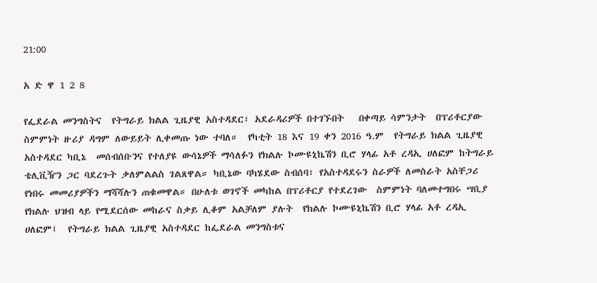21:00

አ ድ ዋ 1 2 8

የፌደራል መንግስትና  የትግራይ ክልል ጊዜያዊ አስተዳደር፣ አደራዳሪዎች በተገኙበት   በቀጣይ ሳምንታት  በፕሪቶርያው ስምምነት ዙሪያ ዳግም ለውይይት ሊቀመጡ ነው ተባለ።  የካቲት 18 እና 19 ቀን 2016 ዓ.ም  የትግራይ ክልል ጊዜያዊ አስተዳደር ካቢኔ  መሰብሰቡንና የተለያዩ ውሳኔዎች ማሳለፉን የክልሉ ኮሙዩኒኬሽን ቢሮ ሃላፊ አቶ ረዳኢ ሀለፎም ከትግራይ ቴሊቪዥን ጋር ባደረጉት ቃለምልልስ ገልጸዋል። ካቢኔው ባካሄደው ስብሰባ፣ የአስተዳደሩን ስራዎች ለመስራት አስቸጋሪ የነበሩ መመሪያዎችን ማሻሻሉን ጠቁመዋል። በሁለቱ ወገኖች መካከል በፕሪቶርያ የተደረገው  ስምምነት ባለመተግበሩ ሣቢያ  የክልሉ ህዝብ ላይ የሚደርሰው መከራና ስቃይ ሊቆም አልቻለም ያሉት  የክልሉ ኮሙዩኒኬሽን ቢሮ ሃላፊ አቶ ረዳኢ ሀለፎም፤  የትግራይ ክልል ጊዜያዊ አስተዳደር ከፌደራል መንግስቱና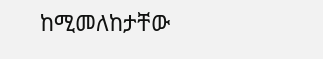ከሚመለከታቸው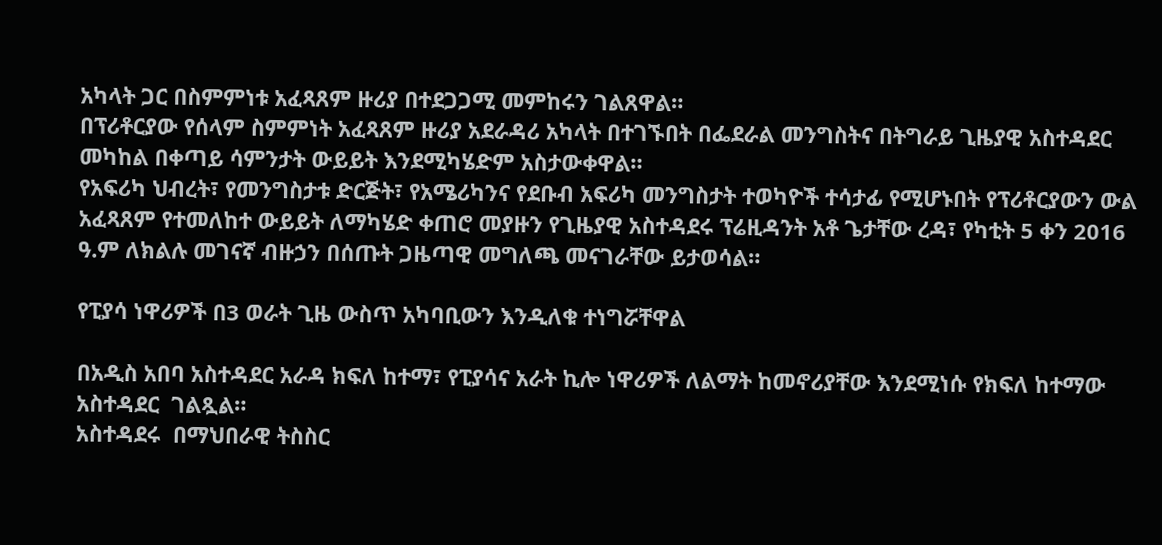አካላት ጋር በስምምነቱ አፈጻጸም ዙሪያ በተደጋጋሚ መምከሩን ገልጸዋል።
በፕሪቶርያው የሰላም ስምምነት አፈጻጸም ዙሪያ አደራዳሪ አካላት በተገኙበት በፌደራል መንግስትና በትግራይ ጊዜያዊ አስተዳደር መካከል በቀጣይ ሳምንታት ውይይት እንደሚካሄድም አስታውቀዋል።
የአፍሪካ ህብረት፣ የመንግስታቱ ድርጅት፣ የአሜሪካንና የደቡብ አፍሪካ መንግስታት ተወካዮች ተሳታፊ የሚሆኑበት የፕሪቶርያውን ውል አፈጻጸም የተመለከተ ውይይት ለማካሄድ ቀጠሮ መያዙን የጊዜያዊ አስተዳደሩ ፕሬዚዳንት አቶ ጌታቸው ረዳ፣ የካቲት 5 ቀን 2016 ዓ.ም ለክልሉ መገናኛ ብዙኃን በሰጡት ጋዜጣዊ መግለጫ መናገራቸው ይታወሳል።

የፒያሳ ነዋሪዎች በ3 ወራት ጊዜ ውስጥ አካባቢውን እንዲለቁ ተነግሯቸዋል

በአዲስ አበባ አስተዳደር አራዳ ክፍለ ከተማ፣ የፒያሳና አራት ኪሎ ነዋሪዎች ለልማት ከመኖሪያቸው እንደሚነሱ የክፍለ ከተማው አስተዳደር  ገልጿል።
አስተዳደሩ  በማህበራዊ ትስስር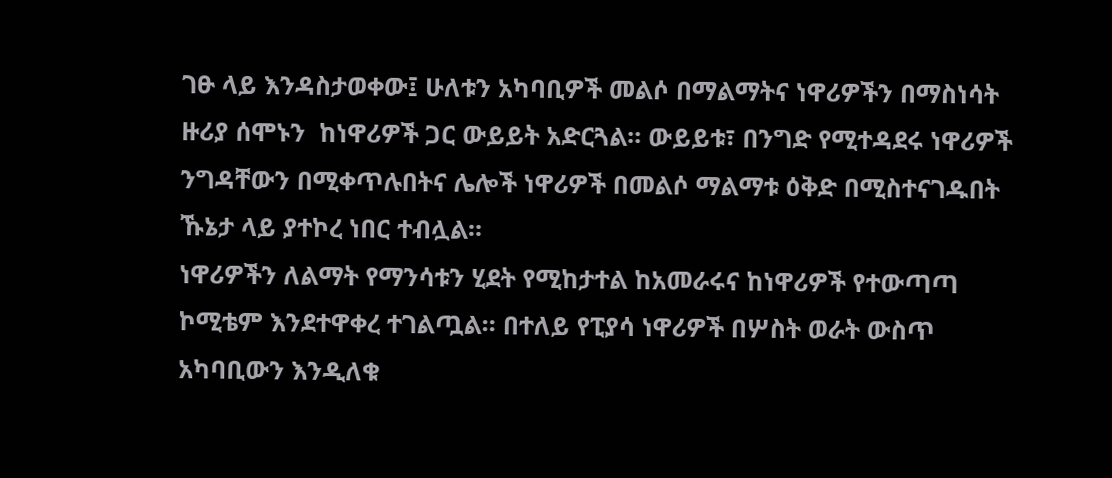ገፁ ላይ እንዳስታወቀው፤ ሁለቱን አካባቢዎች መልሶ በማልማትና ነዋሪዎችን በማስነሳት ዙሪያ ሰሞኑን  ከነዋሪዎች ጋር ውይይት አድርጓል። ውይይቱ፣ በንግድ የሚተዳደሩ ነዋሪዎች ንግዳቸውን በሚቀጥሉበትና ሌሎች ነዋሪዎች በመልሶ ማልማቱ ዕቅድ በሚስተናገዱበት ኹኔታ ላይ ያተኮረ ነበር ተብሏል።
ነዋሪዎችን ለልማት የማንሳቱን ሂደት የሚከታተል ከአመራሩና ከነዋሪዎች የተውጣጣ ኮሚቴም እንደተዋቀረ ተገልጧል። በተለይ የፒያሳ ነዋሪዎች በሦስት ወራት ውስጥ አካባቢውን እንዲለቁ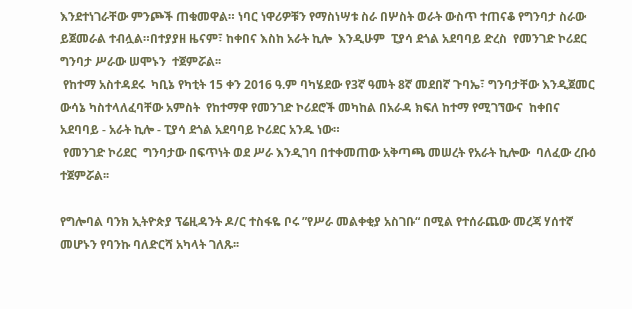እንደተነገራቸው ምንጮች ጠቁመዋል። ነባር ነዋሪዎቹን የማስነሣቱ ስራ በሦስት ወራት ውስጥ ተጠናቆ የግንባታ ስራው ይጀመራል ተብሏል።በተያያዘ ዜናም፣ ከቀበና እስከ አራት ኪሎ  እንዲሁም  ፒያሳ ደጎል አደባባይ ድረስ  የመንገድ ኮሪደር ግንባታ ሥራው ሠሞኑን  ተጀምሯል፡፡
 የከተማ አስተዳደሩ  ካቢኔ የካቲት 15 ቀን 2016 ዓ.ም ባካሄደው የ3ኛ ዓመት 8ኛ መደበኛ ጉባኤ፣ ግንባታቸው እንዲጀመር ውሳኔ ካስተላለፈባቸው አምስት  የከተማዋ የመንገድ ኮሪደሮች መካከል በአራዳ ክፍለ ከተማ የሚገኘውና  ከቀበና አደባባይ - አራት ኪሎ - ፒያሳ ደጎል አደባባይ ኮሪደር አንዱ ነው።
 የመንገድ ኮሪደር  ግንባታው በፍጥነት ወደ ሥራ እንዲገባ በተቀመጠው አቅጣጫ መሠረት የአራት ኪሎው  ባለፈው ረቡዕ  ተጀምሯል፡፡

የግሎባል ባንክ ኢትዮጵያ ፕሬዚዳንት ዶ/ር ተስፋዬ ቦሩ ”የሥራ መልቀቂያ አስገቡ“ በሚል የተሰራጨው መረጃ ሃሰተኛ መሆኑን የባንኩ ባለድርሻ አካላት ገለጹ፡፡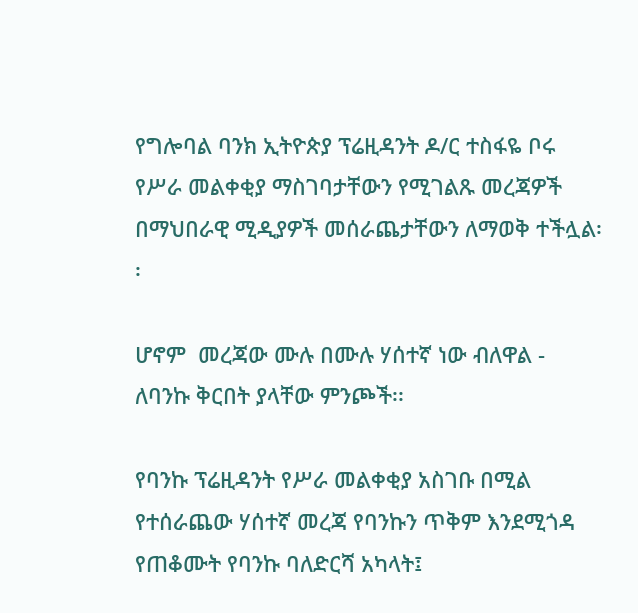የግሎባል ባንክ ኢትዮጵያ ፕሬዚዳንት ዶ/ር ተስፋዬ ቦሩ የሥራ መልቀቂያ ማስገባታቸውን የሚገልጹ መረጃዎች በማህበራዊ ሚዲያዎች መሰራጨታቸውን ለማወቅ ተችሏል፡፡

ሆኖም  መረጃው ሙሉ በሙሉ ሃሰተኛ ነው ብለዋል - ለባንኩ ቅርበት ያላቸው ምንጮች፡፡

የባንኩ ፕሬዚዳንት የሥራ መልቀቂያ አስገቡ በሚል የተሰራጨው ሃሰተኛ መረጃ የባንኩን ጥቅም እንደሚጎዳ የጠቆሙት የባንኩ ባለድርሻ አካላት፤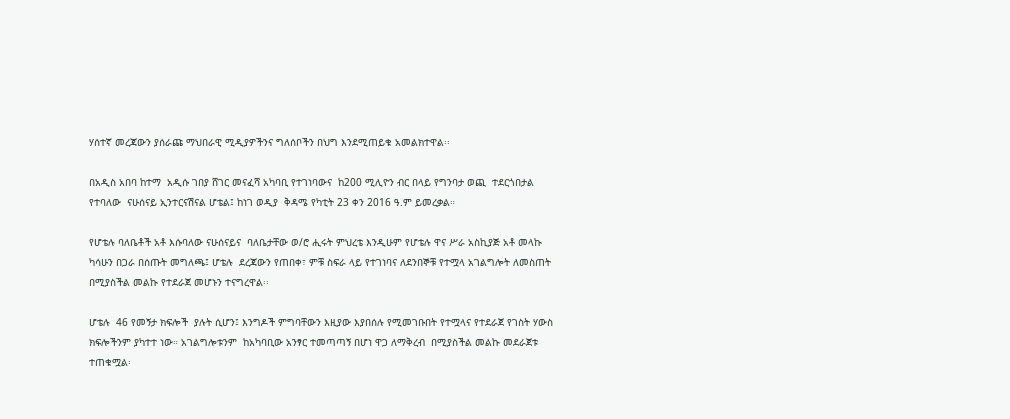ሃሰተኛ መረጃውን ያሰራጩ ማህበራዊ ሚዲያዎችንና ግለሰቦችን በህግ እንደሚጠይቁ አመልክተዋል፡፡

በአዲስ አበባ ከተማ  አዲሱ ገበያ ሸገር መናፈሻ አካባቢ የተገነባውና  ከ200 ሚሊዮን ብር በላይ የግንባታ ወጪ  ተደርጎበታል የተባለው  ናሁሰናይ ኢንተርናሽናል ሆቴል፤ ከነገ ወዲያ  ቅዳሜ የካቲት 23 ቀን 2016 ዓ.ም ይመረቃል።

የሆቴሉ ባለቤቶች አቶ እሱባለው ናሁሰናይና  ባለቤታቸው ወ/ሮ ሒሩት ምህረቴ እንዲሁም የሆቴሉ ዋና ሥራ አስኪያጅ አቶ መላኩ ካሳሁን በጋራ በሰጡት መግለጫ፤ ሆቴሉ  ደረጃውን የጠበቀ፣ ምቹ ስፍራ ላይ የተገነባና ለደንበኞቹ የተሟላ አገልግሎት ለመስጠት በሚያስችል መልኩ የተደራጀ መሆኑን ተናግረዋል፡፡

ሆቴሉ  46 የመኝታ ክፍሎች  ያሉት ሲሆን፤ እንግዶች ምግባቸውን እዚያው እያበሰሉ የሚመገቡበት የተሟላና የተደራጀ የገስት ሃውስ ክፍሎችንም ያካተተ ነው። አገልግሎቱንም  ከአካባቢው አንፃር ተመጣጣኝ በሆነ ዋጋ ለማቅረብ  በሚያስችል መልኩ መደራጀቱ ተጠቁሟል፡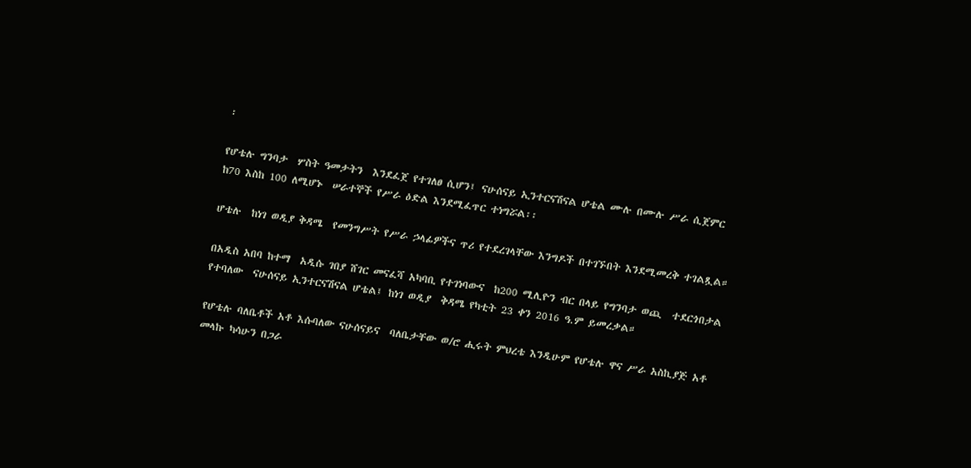፡

የሆቴሉ ግንባታ  ሦስት ዓመታትን  እንደፈጀ የተገለፀ ሲሆን፤ ናሁሰናይ ኢንተርናሽናል ሆቴል ሙሉ በሙሉ ሥራ ሲጀምር ከ70 እስከ 100 ለሚሆኑ  ሠራተኞች የሥራ ዕድል እንደሚፈጥር ተነግሯል፡፡

ሆቴሉ  ከነገ ወዲያ ቅዳሜ  የመንግሥት የሥራ ኃላፊዎችና ጥሪ የተደረገላቸው እንግዶች በተገኙበት እንደሚመረቅ ተገልጿል።

በአዲስ አበባ ከተማ  አዲሱ ገበያ ሸገር መናፈሻ አካባቢ የተገነባውና  ከ200 ሚሊዮን ብር በላይ የግንባታ ወጪ  ተደርጎበታል የተባለው  ናሁሰናይ ኢንተርናሽናል ሆቴል፤ ከነገ ወዲያ  ቅዳሜ የካቲት 23 ቀን 2016 ዓ.ም ይመረቃል።

የሆቴሉ ባለቤቶች አቶ እሱባለው ናሁሰናይና  ባለቤታቸው ወ/ሮ ሒሩት ምህረቴ እንዲሁም የሆቴሉ ዋና ሥራ አስኪያጅ አቶ መላኩ ካሳሁን በጋራ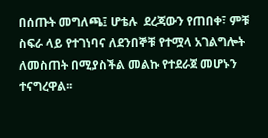በሰጡት መግለጫ፤ ሆቴሉ  ደረጃውን የጠበቀ፣ ምቹ ስፍራ ላይ የተገነባና ለደንበኞቹ የተሟላ አገልግሎት ለመስጠት በሚያስችል መልኩ የተደራጀ መሆኑን ተናግረዋል፡፡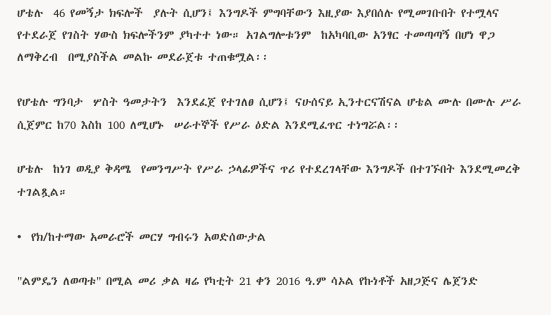ሆቴሉ  46 የመኝታ ክፍሎች  ያሉት ሲሆን፤ እንግዶች ምግባቸውን እዚያው እያበሰሉ የሚመገቡበት የተሟላና የተደራጀ የገስት ሃውስ ክፍሎችንም ያካተተ ነው። አገልግሎቱንም  ከአካባቢው አንፃር ተመጣጣኝ በሆነ ዋጋ ለማቅረብ  በሚያስችል መልኩ መደራጀቱ ተጠቁሟል፡፡

የሆቴሉ ግንባታ  ሦስት ዓመታትን  እንደፈጀ የተገለፀ ሲሆን፤ ናሁሰናይ ኢንተርናሽናል ሆቴል ሙሉ በሙሉ ሥራ ሲጀምር ከ70 እስከ 100 ለሚሆኑ  ሠራተኞች የሥራ ዕድል እንደሚፈጥር ተነግሯል፡፡

ሆቴሉ  ከነገ ወዲያ ቅዳሜ  የመንግሥት የሥራ ኃላፊዎችና ጥሪ የተደረገላቸው እንግዶች በተገኙበት እንደሚመረቅ ተገልጿል።

•  የክ/ከተማው አመራሮች መርሃ ግብሩን አወድሰውታል

"ልምዴን ለወጣቱ" በሚል መሪ ቃል ዛሬ የካቲት 21 ቀን 2016 ዓ.ም ሳኦል የኩነቶች አዘጋጅና ሌጀንድ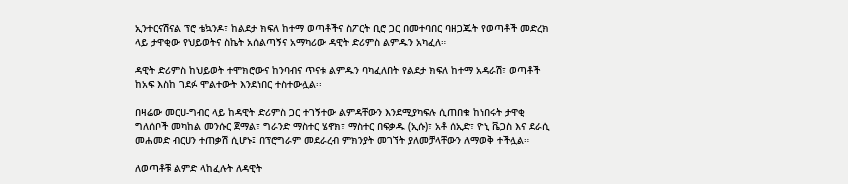ኢንተርናሽናል ፕሮ ቴኳንዶ፣ ከልደታ ክፍለ ከተማ ወጣቶችና ስፖርት ቢሮ ጋር በመተባበር ባዘጋጁት የወጣቶች መድረክ ላይ ታዋቂው የህይወትና ስኬት አሰልጣኝና አማካሪው ዳዊት ድሪምስ ልምዱን አካፈለ።

ዳዊት ድሪምስ ከህይወት ተሞክሮውና ከንባብና ጥናቱ ልምዱን ባካፈለበት የልደታ ክፍለ ከተማ አዳራሽ፣ ወጣቶች ከአፍ እስከ ገደፉ ሞልተውት እንደነበር ተስተውሏል፡፡

በዛሬው መርሀ-ግብር ላይ ከዳዊት ድሪምስ ጋር ተገኝተው ልምዳቸውን እንደሚያካፍሉ ሲጠበቁ ከነበሩት ታዋቂ ግለሰቦች መካከል መንሱር ጀማል፣ ግራንድ ማስተር ሄኖክ፣ ማስተር በፍቃዱ (ኢሱ)፣ አቶ ሰኢድ፣ ዮኒ ቬጋስ እና ደራሲ መሐመድ ብርሀን ተጠቃሽ ሲሆኑ፤ በፕሮግራም መደራረብ ምክንያት መገኘት ያለመቻላቸውን ለማወቅ ተችሏል።

ለወጣቶቹ ልምድ ላከፈሉት ለዳዊት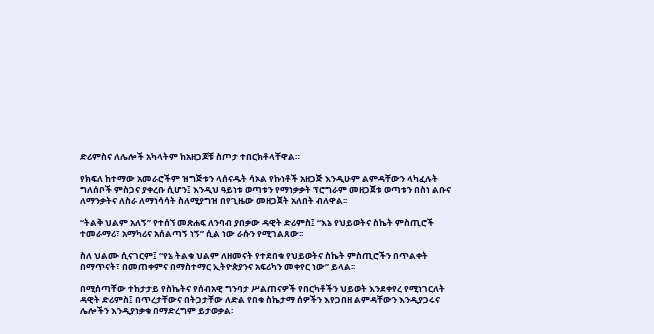ድሪምስና ለሌሎች አካላትም ከአዘጋጆቹ ስጦታ ተበርክቶላቸዋል።

የክፍለ ከተማው አመራሮችም ዝግጅቱን ላሰናዱት ሳኦል የኩነቶች አዘጋጅ እንዲሁም ልምዳቸውን ላካፈሉት ግለሰቦች ምስጋና ያቀረቡ ሲሆን፤ እንዲህ ዓይነቱ ወጣቱን የማነቃቃት ፕሮግራም መዘጋጀቱ ወጣቱን በስነ ልቡና ለማንቃትና ለስራ ለማነሳሳት ስለሚያግዝ በየጊዜው መዘጋጀት አለበት ብለዋል፡፡

“ትልቅ ህልም አለኝ” የተሰኘ መጽሐፍ ለንባብ ያበቃው ዳዊት ድሪምስ፤ “እኔ የህይወትና ስኬት ምስጢሮች ተመራማሪ፣ አማካሪና አሰልጣኝ ነኝ” ሲል ነው ራሱን የሚገልጸው፡፡

ስለ ህልሙ ሲናገርም፤ “የኔ ትልቁ ህልም ለዘመናት የተደበቁ የህይወትና ስኬት ምስጢሮችን በጥልቀት በማጥናት፣ በመጠቀምና በማስተማር ኢትዮጵያንና አፍሪካን መቀየር ነው” ይላል፡፡

በሚሰጣቸው ተከታታይ የስኬትና የሰብአዊ ግንባታ ሥልጠናዎች የበርካቶችን ህይወት እንደቀየረ የሚነገርለት ዳዊት ድሪምስ፤ በጥረታቸውና በትጋታቸው ለድል የበቁ ስኬታማ ሰዎችን እየጋበዘ ልምዳቸውን እንዲያጋሩና ሌሎችን እንዲያነቃቁ በማድረግም ይታወቃል፡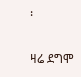፡

ዛሬ ደግሞ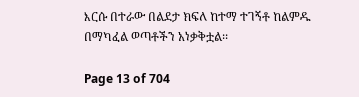እርሱ በተራው በልደታ ክፍለ ከተማ ተገኝቶ ከልምዱ በማካፈል ወጣቶችን አነቃቅቷል፡፡

Page 13 of 704